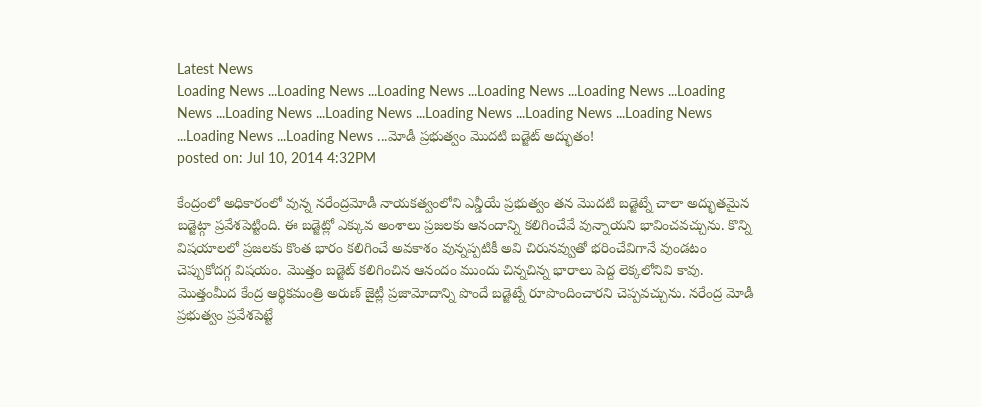Latest News
Loading News ...Loading News ...Loading News ...Loading News ...Loading News ...Loading News ...Loading News ...Loading News ...Loading News ...Loading News ...Loading News ...Loading News ...Loading News ...మోడీ ప్రభుత్వం మొదటి బడ్జెట్ అద్భుతం!
posted on: Jul 10, 2014 4:32PM

కేంద్రంలో అధికారంలో వున్న నరేంద్రమోడీ నాయకత్వంలోని ఎన్డీయే ప్రభుత్వం తన మొదటి బడ్జెట్నే చాలా అద్భుతమైన బడ్జెట్గా ప్రవేశపెట్టింది. ఈ బడ్జెట్లో ఎక్కువ అంశాలు ప్రజలకు ఆనందాన్ని కలిగించేవే వున్నాయని భావించవచ్చును. కొన్ని విషయాలలో ప్రజలకు కొంత భారం కలిగించే అవకాశం వున్నప్పటికీ అవి చిరునవ్వుతో భరించేవిగానే వుండటం చెప్పుకోదగ్గ విషయం. మొత్తం బడ్జెట్ కలిగించిన ఆనందం ముందు చిన్నచిన్న భారాలు పెద్ద లెక్కలోనివి కావు. మొత్తంమీద కేంద్ర ఆర్థికమంత్రి అరుణ్ జైట్లీ ప్రజామోదాన్ని పొందే బడ్జెట్నే రూపొందించారని చెప్పవచ్చును. నరేంద్ర మోడీ ప్రభుత్వం ప్రవేశపెట్టే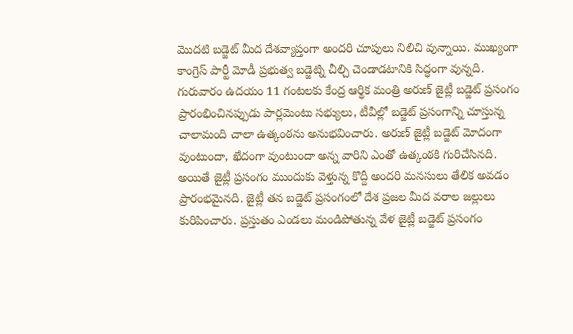మొదటి బడ్జెట్ మీద దేశవ్యాప్తంగా అందరి చూపులు నిలిచి వున్నాయి. ముఖ్యంగా కాంగ్రెస్ పార్టీ మోడీ ప్రభుత్వ బడ్జెట్ని చీల్చి చెండాడటానికి సిద్ధంగా వున్నది. గురువారం ఉదయం 11 గంటలకు కేంద్ర ఆర్థిక మంత్రి అరుణ్ జైట్లీ బడ్జెట్ ప్రసంగం ప్రారంభించినప్పుడు పార్లమెంటు సభ్యులు, టీవీల్లో బడ్జెట్ ప్రసంగాన్ని చూస్తున్న చాలామంది చాలా ఉత్కంఠను అనుభవించారు. అరుణ్ జైట్లీ బడ్జెట్ మోదంగా వుంటుందా, ఖేదంగా వుంటుందా అన్న వారిని ఎంతో ఉత్కంఠకి గురిచేసినది. అయితే జైట్లీ ప్రసంగం ముందుకు వెళ్తున్న కొద్దీ అందరి మనసులు తేలిక అవడం ప్రారంభమైనది. జైట్లీ తన బడ్జెట్ ప్రసంగంలో దేశ ప్రజల మీద వరాల జల్లులు కురిపించారు. ప్రస్తుతం ఎండలు మండిపోతున్న వేళ జైట్లీ బడ్జెట్ ప్రసంగం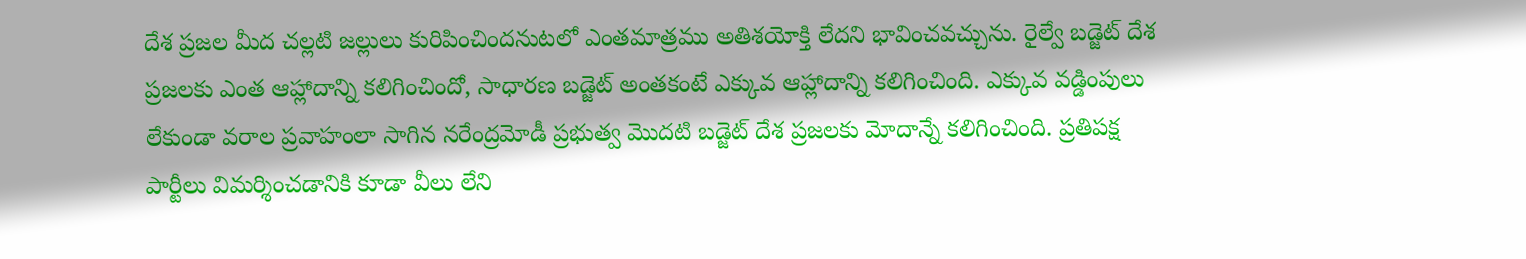దేశ ప్రజల మీద చల్లటి జల్లులు కురిపించిందనుటలో ఎంతమాత్రము అతిశయోక్తి లేదని భావించవచ్చును. రైల్వే బడ్జెట్ దేశ ప్రజలకు ఎంత ఆహ్లాదాన్ని కలిగించిందో, సాధారణ బడ్జెట్ అంతకంటే ఎక్కువ ఆహ్లాదాన్ని కలిగించింది. ఎక్కువ వడ్డింపులు లేకుండా వరాల ప్రవాహంలా సాగిన నరేంద్రమోడీ ప్రభుత్వ మొదటి బడ్జెట్ దేశ ప్రజలకు మోదాన్నే కలిగించింది. ప్రతిపక్ష పార్టీలు విమర్శించడానికి కూడా వీలు లేని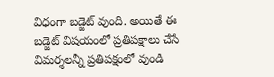విధంగా బడ్జెట్ వుంది. అయితే ఈ బడ్జెట్ విషయంలో ప్రతిపక్షాలు చేసే విమర్శలన్నీ ప్రతిపక్షంలో వుండి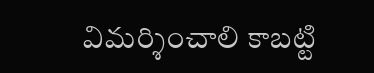విమర్శించాలి కాబట్టి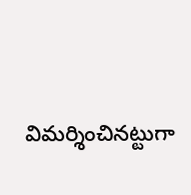విమర్శించినట్టుగా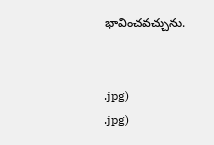భావించవచ్చును.


.jpg)
.jpg)